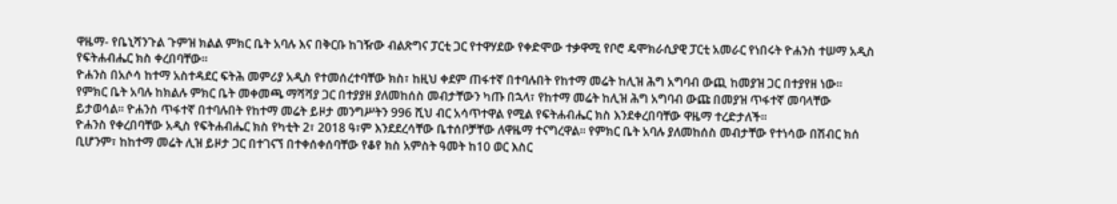ዋዜማ- የቤኒሻንጉል ጉምዝ ክልል ምክር ቤት አባሉ እና በቅርቡ ከገዥው ብልጽግና ፓርቲ ጋር የተዋሃደው የቀድሞው ተቃዋሚ የቦሮ ዴሞክራሲያዊ ፓርቲ አመራር የነበሩት ዮሐንስ ተሠማ አዲስ የፍትሐብሔር ክስ ቀረበባቸው፡፡
ዮሐንስ በአሶሳ ከተማ አስተዳደር ፍትሕ መምሪያ አዲስ የተመሰረተባቸው ክስ፣ ከዚህ ቀደም ጠፋተኛ በተባሉበት የከተማ መሬት ከሊዝ ሕግ አግባብ ውጪ ከመያዝ ጋር በተያየዘ ነው፡፡
የምክር ቤት አባሉ ከክልሉ ምክር ቤት መቀመጫ ማሻሻያ ጋር በተያያዘ ያለመከሰስ መብታቸውን ካጡ በኋላ፣ የከተማ መሬት ከሊዝ ሕግ አግባብ ውጩ በመያዝ ጥፋተኛ መባላቸው ይታወሳል፡፡ ዮሐንስ ጥፋተኛ በተባሉበት የከተማ መሬት ይዞታ መንግሥትን 996 ሺህ ብር አሳጥተዋል የሚል የፍትሐብሔር ክስ እንደቀረበባቸው ዋዜማ ተረድታለች፡፡
ዮሐንስ የቀረበባቸው አዲስ የፍትሐብሔር ክስ የካቲት 2፣ 2018 ዓ፣ም እንደደረሳቸው ቤተሰቦቻቸው ለዋዜማ ተናግረዋል፡፡ የምክር ቤት አባሉ ያለመከሰስ መብታቸው የተነሳው በሽብር ክሰ ቢሆንም፣ ከከተማ መሬት ሊዝ ይዞታ ጋር በተገናኘ በተቀሰቀሰባቸው የቆየ ክስ አምስት ዓመት ከ10 ወር እስር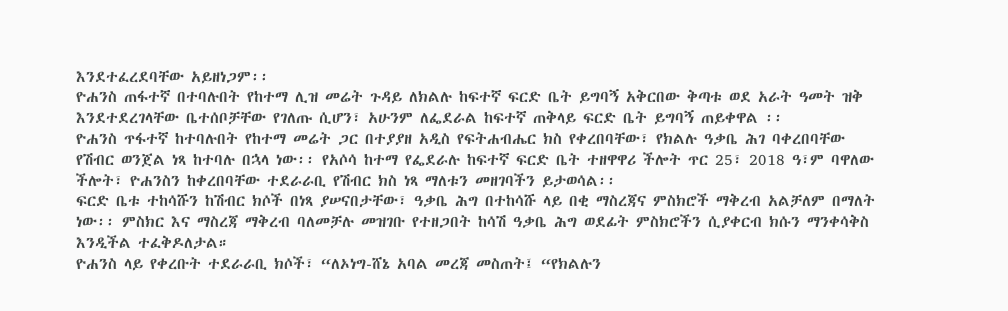እንደተፈረደባቸው አይዘነጋም፡፡
ዮሐንስ ጠፋተኛ በተባሉበት የከተማ ሊዝ መሬት ጉዳይ ለክልሉ ከፍተኛ ፍርድ ቤት ይግባኝ አቅርበው ቅጣቱ ወደ አራት ዓመት ዝቅ እንደተደረገላቸው ቤተሰቦቻቸው የገለጡ ሲሆን፣ አሁንም ለፌደራል ከፍተኛ ጠቅላይ ፍርድ ቤት ይግባኝ ጠይቀዋል ፡፡
ዮሐንስ ጥፋተኛ ከተባሉበት የከተማ መሬት ጋር በተያያዘ አዲስ የፍትሐብሔር ክስ የቀረበባቸው፣ የክልሉ ዓቃቤ ሕገ ባቀረበባቸው የሽብር ወንጀል ነጻ ከተባሉ በኋላ ነው፡፡ የአሶሳ ከተማ የፌደራሉ ከፍተኛ ፍርድ ቤት ተዘዋዋሪ ችሎት ጥር 25፣ 2018 ዓ፣ም ባዋለው ችሎት፣ ዮሐንስን ከቀረበባቸው ተደራራቢ የሽብር ክስ ነጻ ማለቱን መዘገባችን ይታወሳል፡፡
ፍርድ ቤቱ ተከሳሹን ከሽብር ክሶች በነጻ ያሠናበታቸው፣ ዓቃቤ ሕግ በተከሳሹ ላይ በቂ ማስረጃና ምስክሮች ማቅረብ አልቻለም በማለት ነው፡፡ ምስክር እና ማስረጃ ማቅረብ ባለመቻሉ መዝገቡ የተዘጋበት ከሳሽ ዓቃቤ ሕግ ወደፊት ምስክሮችን ሲያቀርብ ክሱን ማንቀሳቅስ እንዲችል ተፈቅዶለታል።
ዮሐንስ ላይ የቀረቡት ተደራራቢ ክሶች፣ “ለኦነግ-ሸኔ አባል መረጃ መስጠት፤ “የክልሉን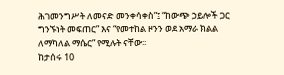ሕገመንግሥት ለመናድ መንቀሳቀስ”፤ “ከውጭ ኃይሎች ጋር ግንኙነት መፍጠር” እና “የመተከል ዞንን ወደ አማራ ክልል ለማካለል ማሴር” የሚሉት ናቸው፡፡
ከታሰሩ 10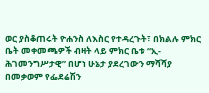ወር ያስቆጠሩት ዮሐንስ ለእስር የተዳረጉት፣ በክልሉ ምክር ቤት መቀመጫዎች ብዛት ላይ ምክር ቤቱ “ኢ-ሕገመንግሥታዊ” በሆነ ሁኔታ ያደረገውን ማሻሻያ በመቃወም የፌደሬሽን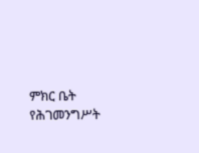ምክር ቤት የሕገመንግሥት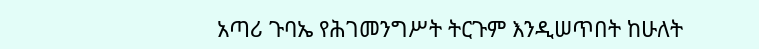አጣሪ ጉባኤ የሕገመንግሥት ትርጉም እንዲሠጥበት ከሁለት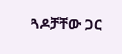ጓዶቻቸው ጋር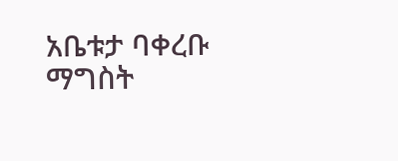አቤቱታ ባቀረቡ ማግስት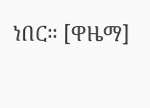ነበር። [ዋዜማ]